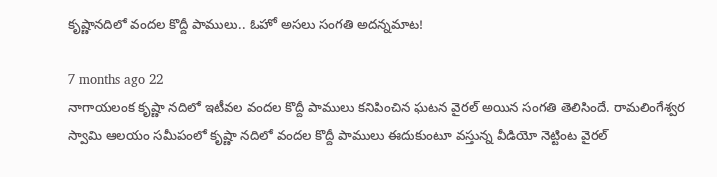కృష్ణానదిలో వందల కొద్దీ పాములు.. ఓహో అసలు సంగతి అదన్నమాట!

7 months ago 22
నాగాయలంక కృష్ణా నదిలో ఇటీవల వందల కొద్దీ పాములు కనిపించిన ఘటన వైరల్ అయిన సంగతి తెలిసిందే. రామలింగేశ్వర స్వామి ఆలయం సమీపంలో కృష్ణా నదిలో వందల కొద్దీ పాములు ఈదుకుంటూ వస్తున్న వీడియో నెట్టింట వైరల్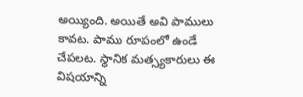అయ్యింది. అయితే అవి పాములు కావట. పాము రూపంలో ఉండే చేపలట. స్థానిక మత్స్యకారులు ఈ విషయాన్ని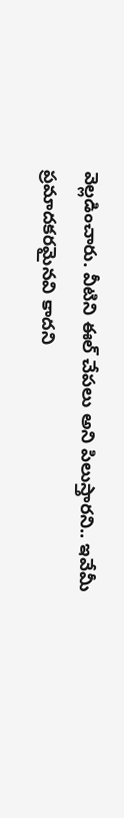వెల్లడించారు. వీటిని ఈల్ చేపలు అని పిలుస్తారని.. ఇవేమీ ప్రమాదకరమైనవి కాదని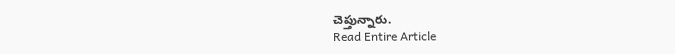చెప్తున్నారు.
Read Entire Article